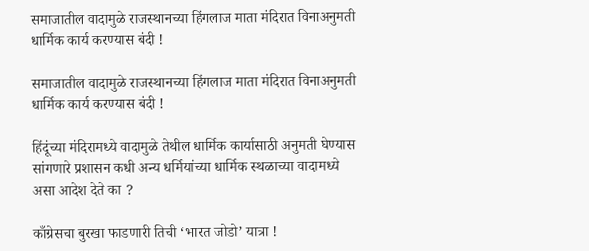समाजातील वादामुळे राजस्थानच्या हिंगलाज माता मंदिरात विनाअनुमती धार्मिक कार्य करण्यास बंदी !

समाजातील वादामुळे राजस्थानच्या हिंगलाज माता मंदिरात विनाअनुमती धार्मिक कार्य करण्यास बंदी !

हिंदूंच्या मंदिरामध्ये वादामुळे तेथील धार्मिक कार्यासाठी अनुमती घेण्यास सांगणारे प्रशासन कधी अन्य धर्मियांच्या धार्मिक स्थळाच्या वादामध्ये असा आदेश देते का ?

काँग्रेसचा बुरखा फाडणारी तिची ‘भारत जोडो’ यात्रा !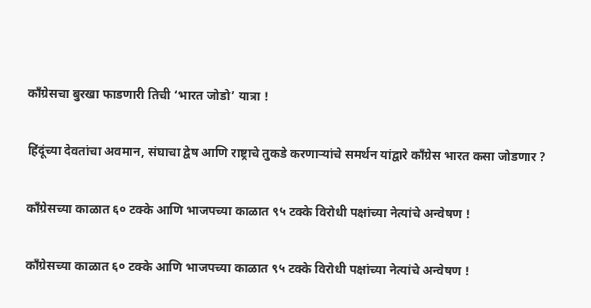काँग्रेसचा बुरखा फाडणारी तिची ‘भारत जोडो’ यात्रा !

हिंदूंच्या देवतांचा अवमान, संघाचा द्वेष आणि राष्ट्राचे तुकडे करणार्‍यांचे समर्थन यांद्वारे काँग्रेस भारत कसा जोडणार ?

काँग्रेसच्या काळात ६० टक्के आणि भाजपच्या काळात ९५ टक्के विरोधी पक्षांच्या नेत्यांचे अन्वेषण !

काँग्रेसच्या काळात ६० टक्के आणि भाजपच्या काळात ९५ टक्के विरोधी पक्षांच्या नेत्यांचे अन्वेषण !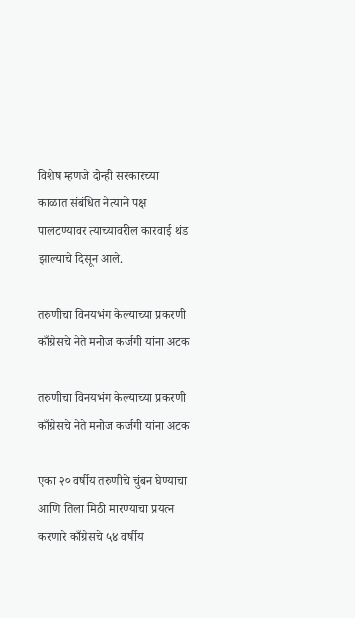विशेष म्हणजे दोन्ही सरकारच्या काळात संबंधित नेत्याने पक्ष पालटण्यावर त्याच्यावरील कारवाई थंड झाल्याचे दिसून आले.

तरुणीचा विनयभंग केल्याच्या प्रकरणी काँग्रेसचे नेते मनोज कर्जगी यांना अटक

तरुणीचा विनयभंग केल्याच्या प्रकरणी काँग्रेसचे नेते मनोज कर्जगी यांना अटक

एका २० वर्षीय तरुणीचे चुंबन घेण्याचा आणि तिला मिठी मारण्याचा प्रयत्न करणारे काँग्रेसचे ५४ वर्षीय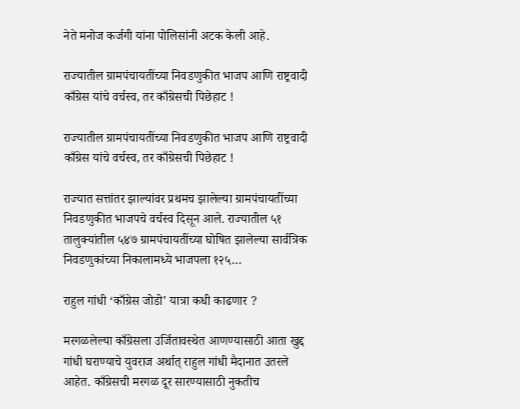नेते मनोज कर्जगी यांना पोलिसांनी अटक केली आहे.

राज्यातील ग्रामपंचायतींच्या निवडणुकीत भाजप आणि राष्ट्रवादी काँग्रेस यांचे वर्चस्व, तर काँग्रेसची पिछेहाट !

राज्यातील ग्रामपंचायतींच्या निवडणुकीत भाजप आणि राष्ट्रवादी काँग्रेस यांचे वर्चस्व, तर काँग्रेसची पिछेहाट !

राज्यात सत्तांतर झाल्यांवर प्रथमच झालेल्या ग्रामपंचायतींच्या निवडणुकीत भाजपचे वर्चस्व दिसून आले. राज्यातील ५१ तालुक्यांतील ५४७ ग्रामपंचायतींच्या घोषित झालेल्या सार्वत्रिक निवडणुकांच्या निकालामध्ये भाजपला १२५…

राहुल गांधी ‘काँग्रेस जोडो’ यात्रा कधी काढणार ?

मरगळलेल्या काँग्रेसला उर्जितावस्थेत आणण्यासाठी आता खुद्द गांधी घराण्याचे युवराज अर्थात् राहुल गांधी मैदानात उतरले आहेत. काँग्रेसची मरगळ दूर सारण्यासाठी नुकतीच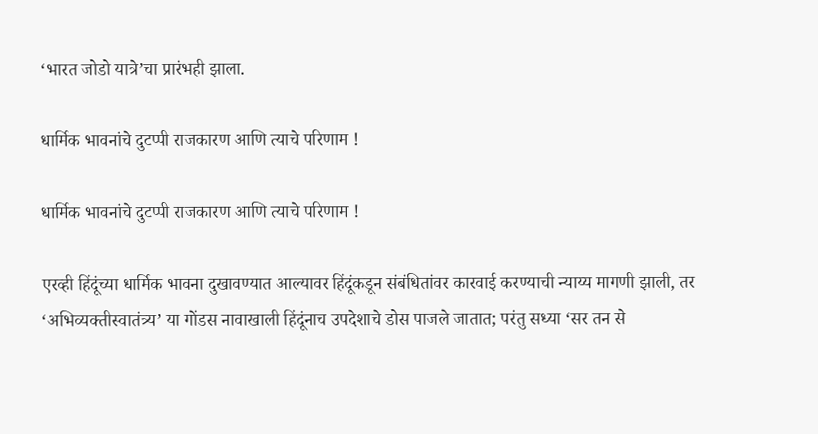‘भारत जोडो यात्रे’चा प्रारंभही झाला.

धार्मिक भावनांचे दुटप्पी राजकारण आणि त्याचे परिणाम !

धार्मिक भावनांचे दुटप्पी राजकारण आणि त्याचे परिणाम !

एरव्ही हिंदूंच्या धार्मिक भावना दुखावण्यात आल्यावर हिंदूंकडून संबंधितांवर कारवाई करण्याची न्याय्य मागणी झाली, तर ‘अभिव्यक्तीस्वातंत्र्य’ या गोंडस नावाखाली हिंदूंनाच उपदेशाचे डोस पाजले जातात; परंतु सध्या ‘सर तन से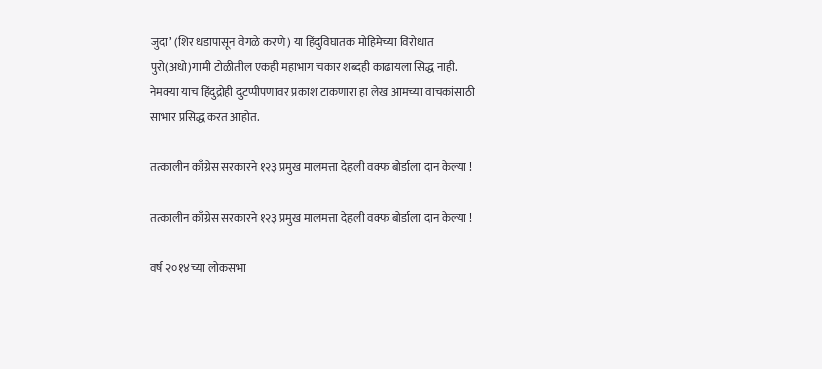जुदा’ (शिर धडापासून वेगळे करणे) या हिंदुविघातक मोहिमेच्या विरोधात पुरो(अधो)गामी टोळीतील एकही महाभाग चकार शब्दही काढायला सिद्ध नाही. नेमक्या याच हिंदुद्रोही दुटप्पीपणावर प्रकाश टाकणारा हा लेख आमच्या वाचकांसाठी साभार प्रसिद्ध करत आहोत.

तत्कालीन काँग्रेस सरकारने १२३ प्रमुख मालमत्ता देहली वक्फ बोर्डाला दान केल्या !

तत्कालीन काँग्रेस सरकारने १२३ प्रमुख मालमत्ता देहली वक्फ बोर्डाला दान केल्या !

वर्ष २०१४च्या लोकसभा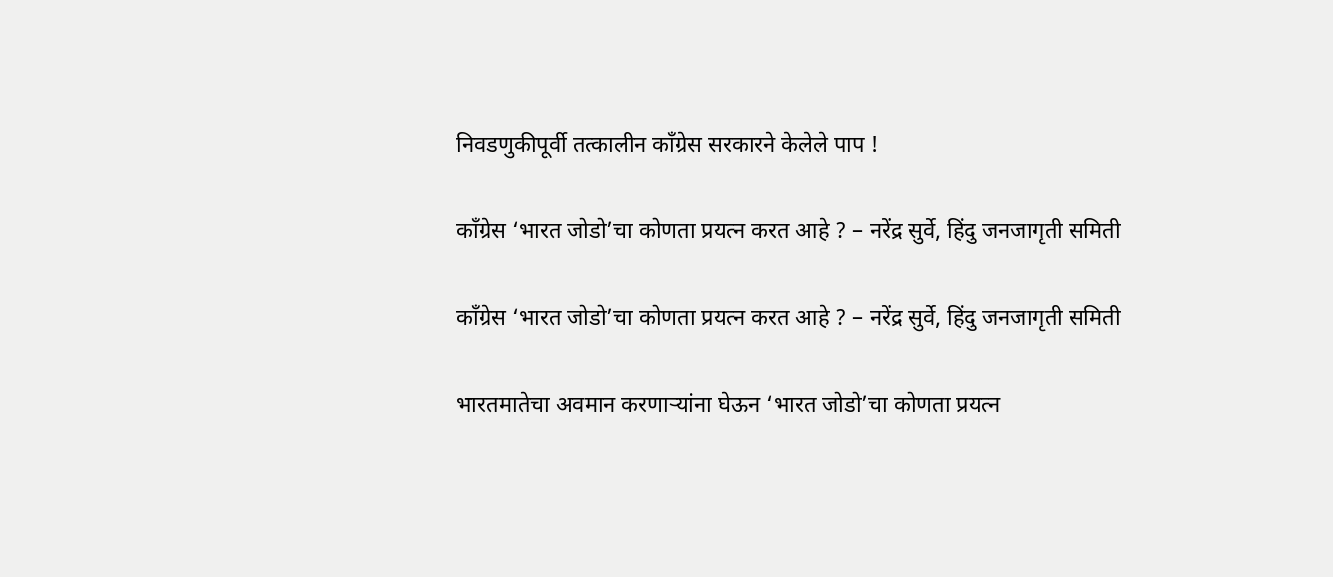निवडणुकीपूर्वी तत्कालीन काँग्रेस सरकारने केलेले पाप !

काँग्रेस ‘भारत जोडो’चा कोणता प्रयत्न करत आहे ? – नरेंद्र सुर्वे, हिंदु जनजागृती समिती

काँग्रेस ‘भारत जोडो’चा कोणता प्रयत्न करत आहे ? – नरेंद्र सुर्वे, हिंदु जनजागृती समिती

भारतमातेचा अवमान करणार्‍यांना घेऊन ‘भारत जोडो’चा कोणता प्रयत्न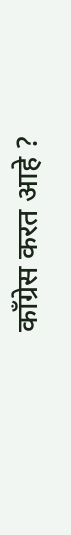काँग्रेस करत आहे ?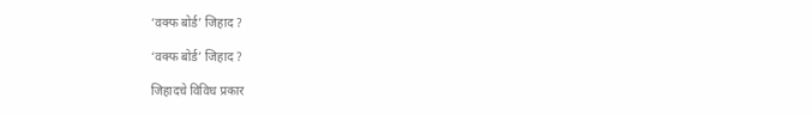‘वक्फ बोर्ड’ जिहाद ?

‘वक्फ बोर्ड’ जिहाद ?

जिहादचे विविध प्रकार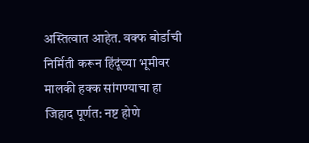अस्तित्वात आहेत. वक्फ बोर्डाची निर्मिती करून हिंदूंच्या भूमीवर मालकी हक्क सांगण्याचा हा जिहाद पूर्णत: नष्ट होणे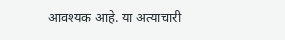आवश्यक आहे. या अत्याचारी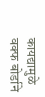कायद्यामुळे वक्फ बोर्डाने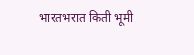भारतभरात किती भूमी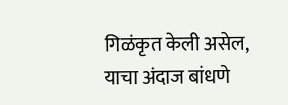गिळंकृत केली असेल, याचा अंदाज बांधणे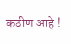कठीण आहे !